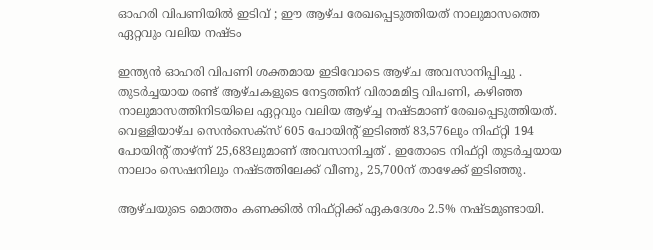ഓഹരി വിപണിയിൽ ഇടിവ് ; ഈ ആഴ്ച രേഖപ്പെടുത്തിയത് നാലുമാസത്തെ ഏറ്റവും വലിയ നഷ്ടം

ഇന്ത്യൻ ഓഹരി വിപണി ശക്തമായ ഇടിവോടെ ആഴ്ച അവസാനിപ്പിച്ചു . തുടർച്ചയായ രണ്ട് ആഴ്ചകളുടെ നേട്ടത്തിന് വിരാമമിട്ട വിപണി, കഴിഞ്ഞ നാലുമാസത്തിനിടയിലെ ഏറ്റവും വലിയ ആഴ്ച്ച നഷ്ടമാണ് രേഖപ്പെടുത്തിയത്. വെള്ളിയാഴ്ച സെൻസെക്‌സ് 605 പോയിന്റ് ഇടിഞ്ഞ് 83,576ലും നിഫ്റ്റി 194 പോയിന്റ് താഴ്ന്ന് 25,683ലുമാണ് അവസാനിച്ചത് . ഇതോടെ നിഫ്റ്റി തുടർച്ചയായ നാലാം സെഷനിലും നഷ്ടത്തിലേക്ക് വീണു, 25,700ന് താഴേക്ക് ഇടിഞ്ഞു.

ആഴ്ചയുടെ മൊത്തം കണക്കിൽ നിഫ്റ്റിക്ക് ഏകദേശം 2.5% നഷ്ടമുണ്ടായി.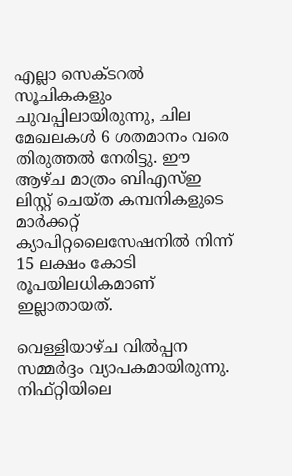എല്ലാ സെക്ടറൽ സൂചികകളും ചുവപ്പിലായിരുന്നു, ചില മേഖലകൾ 6 ശതമാനം വരെ തിരുത്തൽ നേരിട്ടു. ഈ ആഴ്ച മാത്രം ബിഎസ്ഇ ലിസ്റ്റ് ചെയ്ത കമ്പനികളുടെ മാർക്കറ്റ് ക്യാപിറ്റലൈസേഷനിൽ നിന്ന് 15 ലക്ഷം കോടി രൂപയിലധികമാണ് ഇല്ലാതായത്.

വെള്ളിയാഴ്ച വിൽപ്പന സമ്മർദ്ദം വ്യാപകമായിരുന്നു. നിഫ്റ്റിയിലെ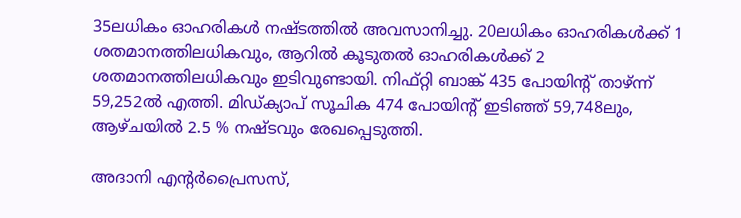35ലധികം ഓഹരികൾ നഷ്ടത്തിൽ അവസാനിച്ചു. 20ലധികം ഓഹരികൾക്ക് 1 ശതമാനത്തിലധികവും, ആറിൽ കൂടുതൽ ഓഹരികൾക്ക് 2 ശതമാനത്തിലധികവും ഇടിവുണ്ടായി. നിഫ്റ്റി ബാങ്ക് 435 പോയിന്റ് താഴ്ന്ന് 59,252ൽ എത്തി. മിഡ്ക്യാപ് സൂചിക 474 പോയിന്റ് ഇടിഞ്ഞ് 59,748ലും, ആഴ്ചയിൽ 2.5 % നഷ്ടവും രേഖപ്പെടുത്തി.

അദാനി എന്റർപ്രൈസസ്,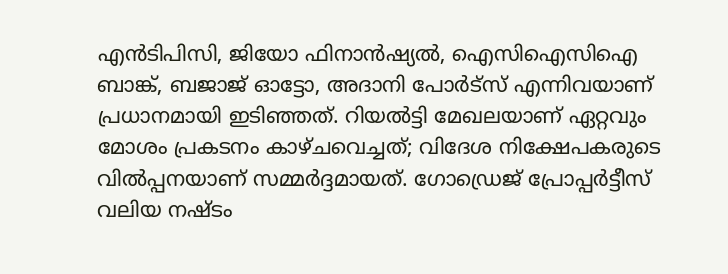എൻടിപിസി, ജിയോ ഫിനാൻഷ്യൽ, ഐസിഐസിഐ ബാങ്ക്, ബജാജ് ഓട്ടോ, അദാനി പോർട്സ് എന്നിവയാണ് പ്രധാനമായി ഇടിഞ്ഞത്. റിയൽട്ടി മേഖലയാണ് ഏറ്റവും മോശം പ്രകടനം കാഴ്ചവെച്ചത്; വിദേശ നിക്ഷേപകരുടെ വിൽപ്പനയാണ് സമ്മർദ്ദമായത്. ഗോഡ്രെജ് പ്രോപ്പർട്ടീസ് വലിയ നഷ്ടം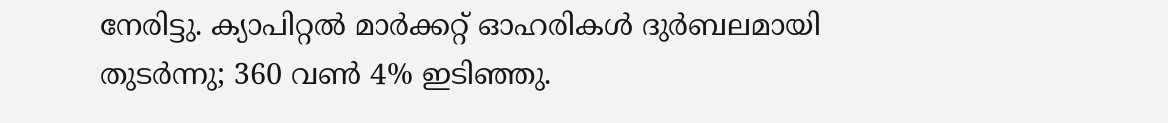നേരിട്ടു. ക്യാപിറ്റൽ മാർക്കറ്റ് ഓഹരികൾ ദുർബലമായി തുടർന്നു; 360 വൺ 4% ഇടിഞ്ഞു.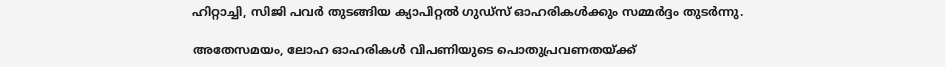ഹിറ്റാച്ചി, സിജി പവർ തുടങ്ങിയ ക്യാപിറ്റൽ ഗുഡ്സ് ഓഹരികൾക്കും സമ്മർദ്ദം തുടർന്നു.

അതേസമയം, ലോഹ ഓഹരികൾ വിപണിയുടെ പൊതുപ്രവണതയ്ക്ക്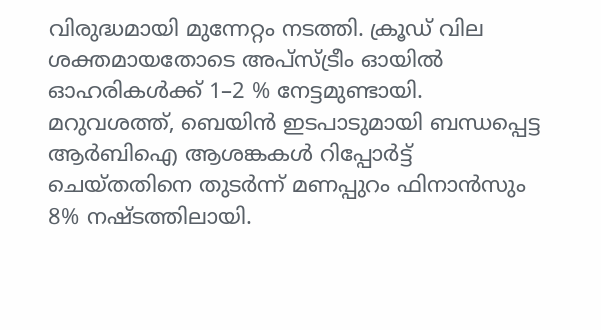വിരുദ്ധമായി മുന്നേറ്റം നടത്തി. ക്രൂഡ് വില ശക്തമായതോടെ അപ്സ്ട്രീം ഓയിൽ ഓഹരികൾക്ക് 1–2 % നേട്ടമുണ്ടായി. മറുവശത്ത്, ബെയിൻ ഇടപാടുമായി ബന്ധപ്പെട്ട ആർബിഐ ആശങ്കകൾ റിപ്പോർട്ട് ചെയ്തതിനെ തുടർന്ന് മണപ്പുറം ഫിനാൻസും 8% നഷ്ടത്തിലായി.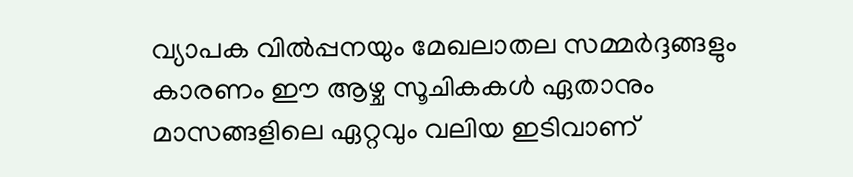വ്യാപക വിൽപ്പനയും മേഖലാതല സമ്മർദ്ദങ്ങളും കാരണം ഈ ആഴ്ച സൂചികകൾ ഏതാനും മാസങ്ങളിലെ ഏറ്റവും വലിയ ഇടിവാണ്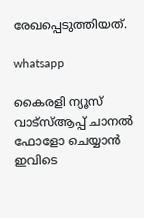രേഖപ്പെടുത്തിയത്.

whatsapp

കൈരളി ന്യൂസ് വാട്‌സ്ആപ്പ് ചാനല്‍ ഫോളോ ചെയ്യാന്‍ ഇവിടെ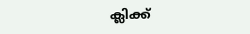ക്ലിക്ക്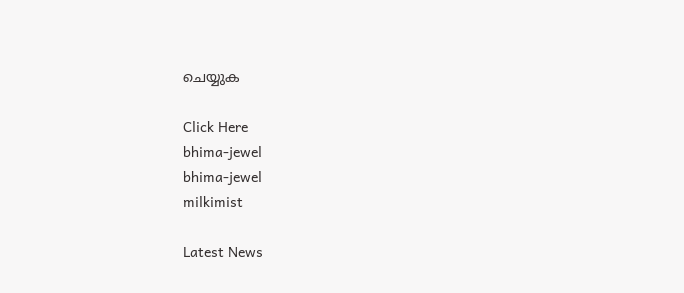ചെയ്യുക

Click Here
bhima-jewel
bhima-jewel
milkimist

Latest News